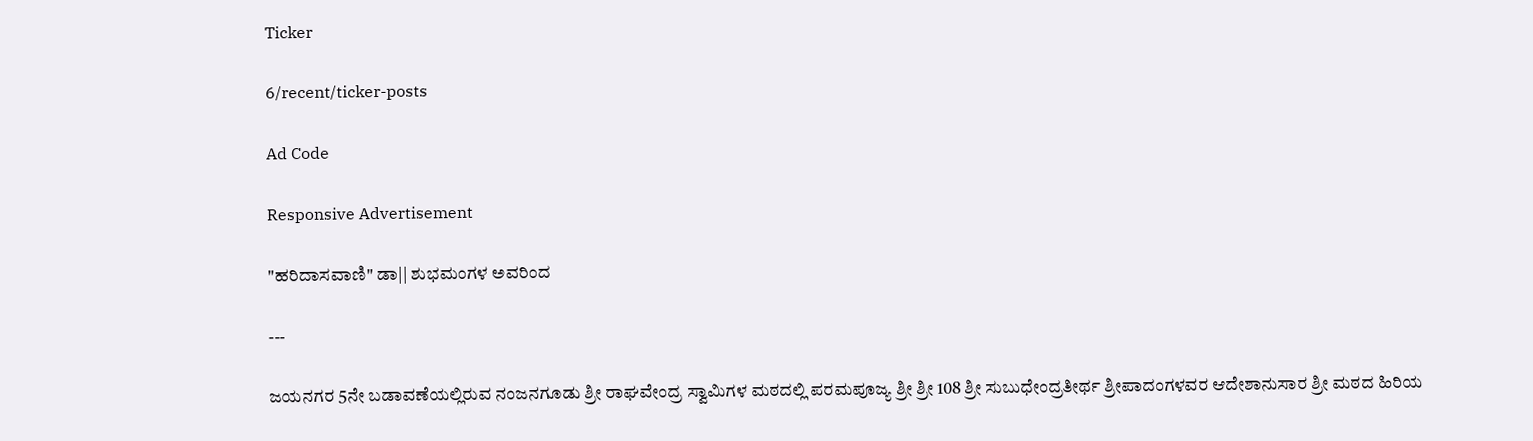Ticker

6/recent/ticker-posts

Ad Code

Responsive Advertisement

"ಹರಿದಾಸವಾಣಿ" ಡಾ|| ಶುಭಮಂಗಳ ಅವರಿಂದ

---

ಜಯನಗರ 5ನೇ ಬಡಾವಣೆಯಲ್ಲಿರುವ ನಂಜನಗೂಡು ಶ್ರೀ ರಾಘವೇಂದ್ರ ಸ್ವಾಮಿಗಳ ಮಠದಲ್ಲಿ ಪರಮಪೂಜ್ಯ ಶ್ರೀ ಶ್ರೀ 108 ಶ್ರೀ ಸುಬುಧೇಂದ್ರತೀರ್ಥ ಶ್ರೀಪಾದಂಗಳವರ ಆದೇಶಾನುಸಾರ ಶ್ರೀ ಮಠದ ಹಿರಿಯ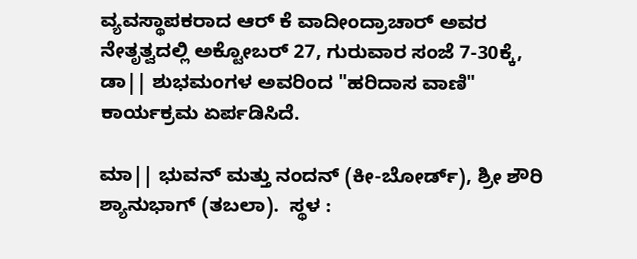ವ್ಯವಸ್ಥಾಪಕರಾದ ಆರ್ ಕೆ ವಾದೀಂದ್ರಾಚಾರ್ ಅವರ ನೇತೃತ್ವದಲ್ಲಿ ಅಕ್ಟೋಬರ್ 27, ಗುರುವಾರ ಸಂಜೆ 7-30ಕ್ಕೆ, ಡಾ|| ಶುಭಮಂಗಳ ಅವರಿಂದ "ಹರಿದಾಸ ವಾಣಿ" ಕಾರ್ಯಕ್ರಮ ಏರ್ಪಡಿಸಿದೆ.

ಮಾ|| ಭುವನ್ ಮತ್ತು ನಂದನ್ (ಕೀ-ಬೋರ್ಡ್), ಶ್ರೀ ಶೌರಿ ಶ್ಯಾನುಭಾಗ್ (ತಬಲಾ).  ಸ್ಥಳ :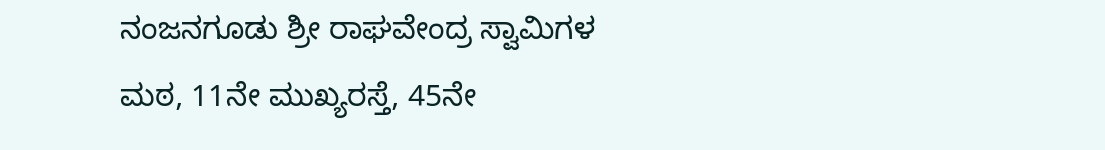ನಂಜನಗೂಡು ಶ್ರೀ ರಾಘವೇಂದ್ರ ಸ್ವಾಮಿಗಳ ಮಠ, 11ನೇ ಮುಖ್ಯರಸ್ತೆ, 45ನೇ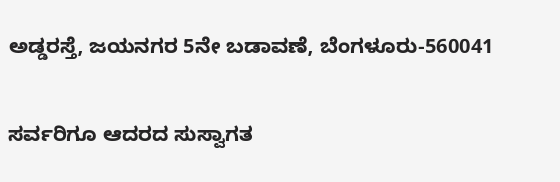ಅಡ್ಡರಸ್ತೆ, ಜಯನಗರ 5ನೇ ಬಡಾವಣೆ, ಬೆಂಗಳೂರು-560041

ಸರ್ವರಿಗೂ ಆದರದ ಸುಸ್ವಾಗತ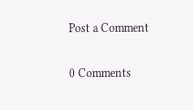Post a Comment

0 Comments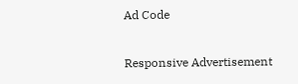Ad Code

Responsive Advertisement